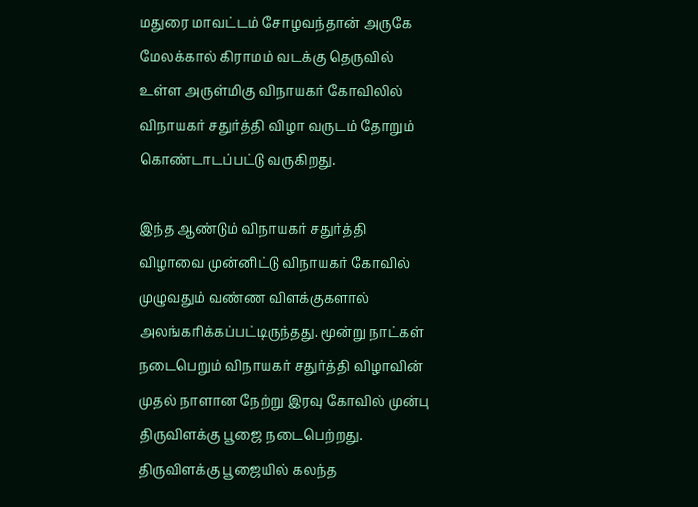மதுரை மாவட்டம் சோழவந்தான் அருகே மேலக்கால் கிராமம் வடக்கு தெருவில் உள்ள அருள்மிகு விநாயகர் கோவிலில் விநாயகர் சதுர்த்தி விழா வருடம் தோறும் கொண்டாடப்பட்டு வருகிறது.

இந்த ஆண்டும் விநாயகர் சதுர்த்தி விழாவை முன்னிட்டு விநாயகர் கோவில் முழுவதும் வண்ண விளக்குகளால் அலங்கரிக்கப்பட்டிருந்தது. மூன்று நாட்கள் நடைபெறும் விநாயகர் சதுர்த்தி விழாவின் முதல் நாளான நேற்று இரவு கோவில் முன்பு திருவிளக்கு பூஜை நடைபெற்றது.
திருவிளக்கு பூஜையில் கலந்த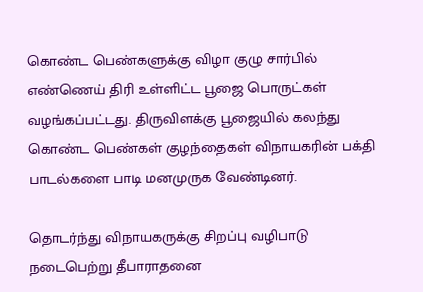கொண்ட பெண்களுக்கு விழா குழு சார்பில் எண்ணெய் திரி உள்ளிட்ட பூஜை பொருட்கள் வழங்கப்பட்டது. திருவிளக்கு பூஜையில் கலந்து கொண்ட பெண்கள் குழந்தைகள் விநாயகரின் பக்தி பாடல்களை பாடி மனமுருக வேண்டினர்.

தொடர்ந்து விநாயகருக்கு சிறப்பு வழிபாடு நடைபெற்று தீபாராதனை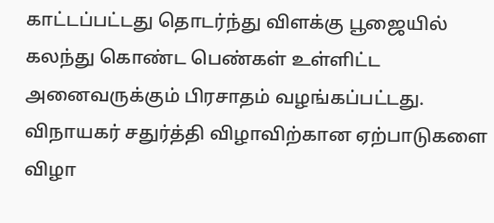காட்டப்பட்டது தொடர்ந்து விளக்கு பூஜையில் கலந்து கொண்ட பெண்கள் உள்ளிட்ட அனைவருக்கும் பிரசாதம் வழங்கப்பட்டது. விநாயகர் சதுர்த்தி விழாவிற்கான ஏற்பாடுகளை விழா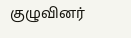குழுவினர்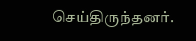செய்திருந்தனர்.